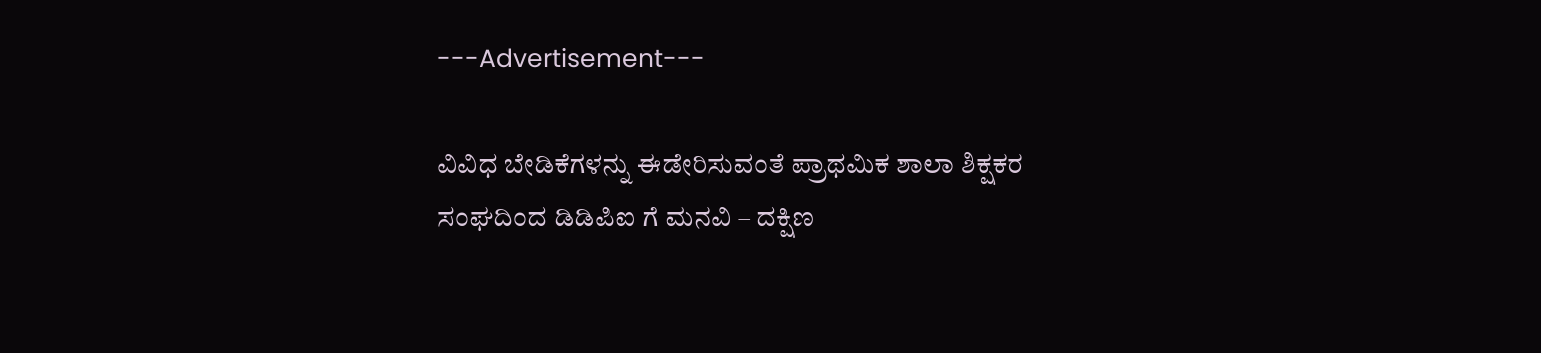---Advertisement---

ವಿವಿಧ ಬೇಡಿಕೆಗಳನ್ನು ಈಡೇರಿಸುವಂತೆ ಪ್ರಾಥಮಿಕ ಶಾಲಾ ಶಿಕ್ಷಕರ ಸಂಘದಿಂದ ಡಿಡಿಪಿಐ ಗೆ ಮನವಿ – ದಕ್ಷಿಣ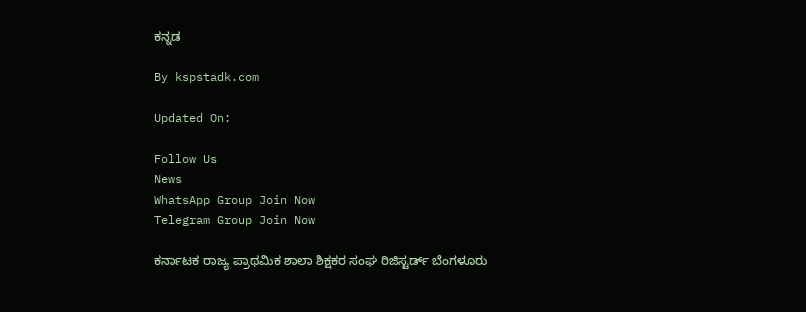ಕನ್ನಡ

By kspstadk.com

Updated On:

Follow Us
News
WhatsApp Group Join Now
Telegram Group Join Now

ಕರ್ನಾಟಕ ರಾಜ್ಯ ಪ್ರಾಥಮಿಕ ಶಾಲಾ ಶಿಕ್ಷಕರ ಸಂಘ ರಿಜಿಸ್ಟರ್ಡ್ ಬೆಂಗಳೂರು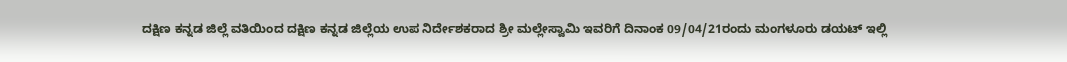ದಕ್ಷಿಣ ಕನ್ನಡ ಜಿಲ್ಲೆ ವತಿಯಿಂದ ದಕ್ಷಿಣ ಕನ್ನಡ ಜಿಲ್ಲೆಯ ಉಪ ನಿರ್ದೇಶಕರಾದ ಶ್ರೀ ಮಲ್ಲೇಸ್ವಾಮಿ ಇವರಿಗೆ ದಿನಾಂಕ 09/04/21ರಂದು ಮಂಗಳೂರು ಡಯಟ್ ಇಲ್ಲಿ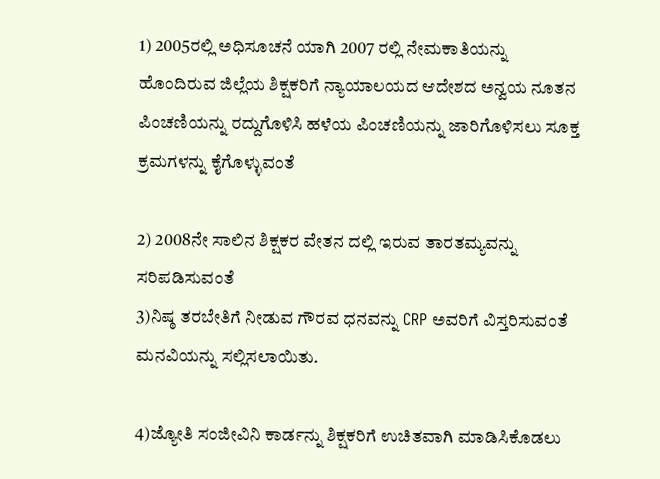1) 2005ರಲ್ಲಿ ಅಧಿಸೂಚನೆ ಯಾಗಿ 2007 ರಲ್ಲಿ ನೇಮಕಾತಿಯನ್ನು ಹೊಂದಿರುವ ಜಿಲ್ಲೆಯ ಶಿಕ್ಷಕರಿಗೆ ನ್ಯಾಯಾಲಯದ ಆದೇಶದ ಅನ್ವಯ ನೂತನ ಪಿಂಚಣಿಯನ್ನು ರದ್ದುಗೊಳಿಸಿ ಹಳೆಯ ಪಿಂಚಣಿಯನ್ನು ಜಾರಿಗೊಳಿಸಲು ಸೂಕ್ತ ಕ್ರಮಗಳನ್ನು ಕೈಗೊಳ್ಳುವಂತೆ

2) 2008ನೇ ಸಾಲಿನ ಶಿಕ್ಷಕರ ವೇತನ ದಲ್ಲಿ ಇರುವ ತಾರತಮ್ಯವನ್ನು ಸರಿಪಡಿಸುವಂತೆ
3)ನಿಷ್ಠ ತರಬೇತಿಗೆ ನೀಡುವ ಗೌರವ ಧನವನ್ನು CRP ಅವರಿಗೆ ವಿಸ್ತರಿಸುವಂತೆ
ಮನವಿಯನ್ನು ಸಲ್ಲಿಸಲಾಯಿತು.

4)ಜ್ಯೋತಿ ಸಂಜೀವಿನಿ ಕಾರ್ಡನ್ನು ಶಿಕ್ಷಕರಿಗೆ ಉಚಿತವಾಗಿ ಮಾಡಿಸಿಕೊಡಲು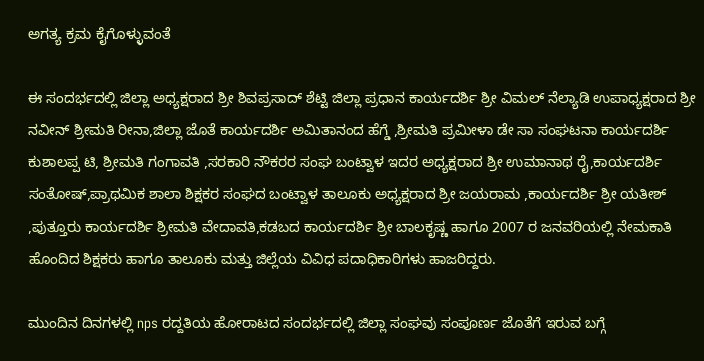ಅಗತ್ಯ ಕ್ರಮ ಕೈಗೊಳ್ಳುವಂತೆ

ಈ ಸಂದರ್ಭದಲ್ಲಿ ಜಿಲ್ಲಾ ಅಧ್ಯಕ್ಷರಾದ ಶ್ರೀ ಶಿವಪ್ರಸಾದ್ ಶೆಟ್ಟಿ ಜಿಲ್ಲಾ ಪ್ರಧಾನ ಕಾರ್ಯದರ್ಶಿ ಶ್ರೀ ವಿಮಲ್ ನೆಲ್ಯಾಡಿ ಉಪಾಧ್ಯಕ್ಷರಾದ ಶ್ರೀ ನವೀನ್ ಶ್ರೀಮತಿ ರೀನಾ,ಜಿಲ್ಲಾ ಜೊತೆ ಕಾರ್ಯದರ್ಶಿ ಅಮಿತಾನಂದ ಹೆಗ್ಡೆ ,ಶ್ರೀಮತಿ ಪ್ರಮೀಳಾ ಡೇ ಸಾ ಸಂಘಟನಾ ಕಾರ್ಯದರ್ಶಿ ಕುಶಾಲಪ್ಪ ಟಿ, ಶ್ರೀಮತಿ ಗಂಗಾವತಿ ,ಸರಕಾರಿ ನೌಕರರ ಸಂಘ ಬಂಟ್ವಾಳ ಇದರ ಅಧ್ಯಕ್ಷರಾದ ಶ್ರೀ ಉಮಾನಾಥ ರೈ,ಕಾರ್ಯದರ್ಶಿ ಸಂತೋಷ್,ಪ್ರಾಥಮಿಕ ಶಾಲಾ ಶಿಕ್ಷಕರ ಸಂಘದ ಬಂಟ್ವಾಳ ತಾಲೂಕು ಅಧ್ಯಕ್ಷರಾದ ಶ್ರೀ ಜಯರಾಮ ,ಕಾರ್ಯದರ್ಶಿ ಶ್ರೀ ಯತೀಶ್ ,ಪುತ್ತೂರು ಕಾರ್ಯದರ್ಶಿ ಶ್ರೀಮತಿ ವೇದಾವತಿ,ಕಡಬದ ಕಾರ್ಯದರ್ಶಿ ಶ್ರೀ ಬಾಲಕೃಷ್ಣ ಹಾಗೂ 2007 ರ ಜನವರಿಯಲ್ಲಿ ನೇಮಕಾತಿ ಹೊಂದಿದ ಶಿಕ್ಷಕರು ಹಾಗೂ ತಾಲೂಕು ಮತ್ತು ಜಿಲ್ಲೆಯ ವಿವಿಧ ಪದಾಧಿಕಾರಿಗಳು ಹಾಜರಿದ್ದರು.

ಮುಂದಿನ ದಿನಗಳಲ್ಲಿ nps ರದ್ದತಿಯ ಹೋರಾಟದ ಸಂದರ್ಭದಲ್ಲಿ ಜಿಲ್ಲಾ ಸಂಘವು ಸಂಪೂರ್ಣ ಜೊತೆಗೆ ಇರುವ ಬಗ್ಗೆ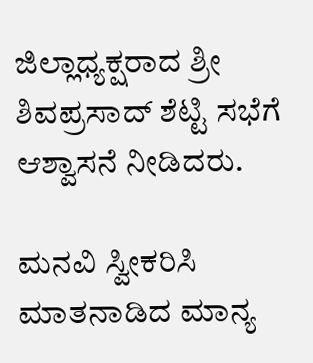ಜಿಲ್ಲಾಧ್ಯಕ್ಷರಾದ ಶ್ರೀ ಶಿವಪ್ರಸಾದ್ ಶೆಟ್ಟಿ ಸಭೆಗೆ ಆಶ್ವಾಸನೆ ನೀಡಿದರು.

ಮನವಿ ಸ್ವೀಕರಿಸಿ ಮಾತನಾಡಿದ ಮಾನ್ಯ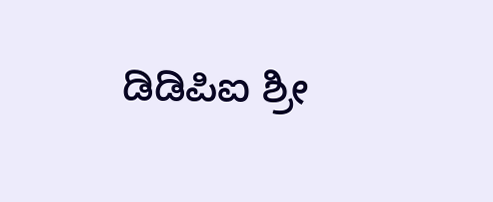ಡಿಡಿಪಿಐ ಶ್ರೀ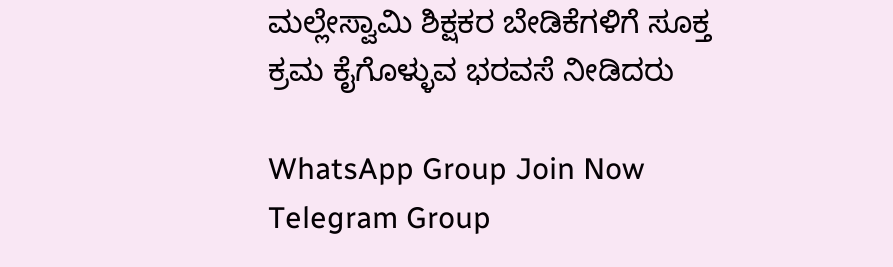ಮಲ್ಲೇಸ್ವಾಮಿ ಶಿಕ್ಷಕರ ಬೇಡಿಕೆಗಳಿಗೆ ಸೂಕ್ತ ಕ್ರಮ ಕೈಗೊಳ್ಳುವ ಭರವಸೆ ನೀಡಿದರು

WhatsApp Group Join Now
Telegram Group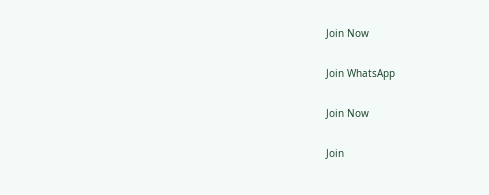Join Now

Join WhatsApp

Join Now

Join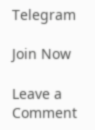Telegram

Join Now

Leave a Comment